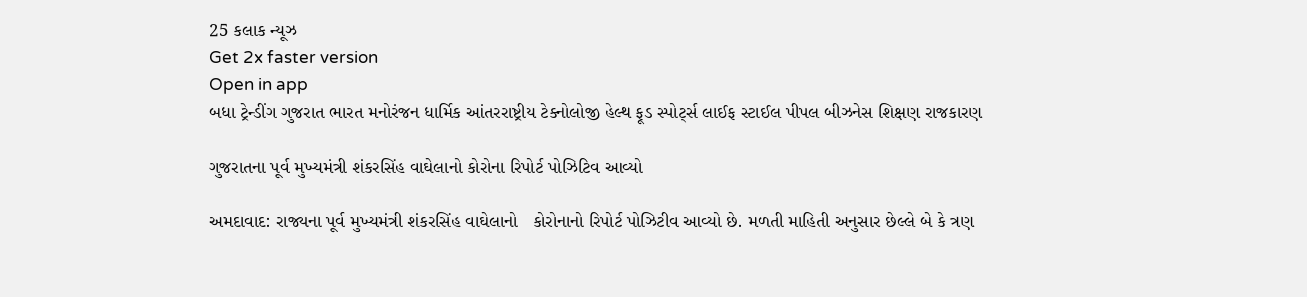25 કલાક ન્યૂઝ
Get 2x faster version
Open in app
બધા ટ્રેન્ડીંગ ગુજરાત ભારત મનોરંજન ધાર્મિક આંતરરાષ્ટ્રીય ટેક્નોલોજી હેલ્થ ફૂડ સ્પોર્ટ્સ લાઈફ સ્ટાઈલ પીપલ બીઝનેસ શિક્ષણ રાજકારણ

ગુજરાતના પૂર્વ મુખ્યમંત્રી શંકરસિંહ વાઘેલાનો કોરોના રિપોર્ટ પોઝિટિવ આવ્યો

અમદાવાદ: રાજ્યના પૂર્વ મુખ્યમંત્રી શંકરસિંહ વાઘેલાનો   કોરોનાનો રિપોર્ટ પોઝિટીવ આવ્યો છે. મળતી માહિતી અનુસાર છેલ્લે બે કે ત્રણ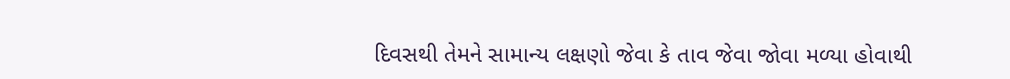દિવસથી તેમને સામાન્ય લક્ષણો જેવા કે તાવ જેવા જોવા મળ્યા હોવાથી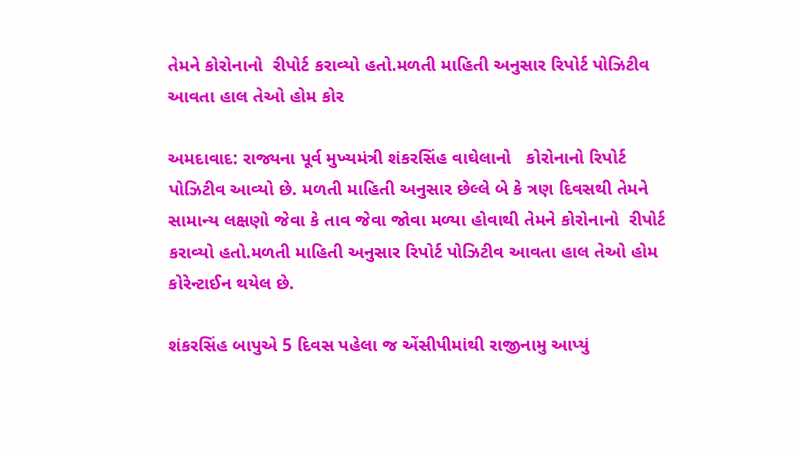તેમને કોરોનાનો  રીપોર્ટ કરાવ્યો હતો.મળતી માહિતી અનુસાર રિપોર્ટ પોઝિટીવ આવતા હાલ તેઓ હોમ કોર

અમદાવાદ: રાજ્યના પૂર્વ મુખ્યમંત્રી શંકરસિંહ વાઘેલાનો   કોરોનાનો રિપોર્ટ પોઝિટીવ આવ્યો છે. મળતી માહિતી અનુસાર છેલ્લે બે કે ત્રણ દિવસથી તેમને સામાન્ય લક્ષણો જેવા કે તાવ જેવા જોવા મળ્યા હોવાથી તેમને કોરોનાનો  રીપોર્ટ કરાવ્યો હતો.મળતી માહિતી અનુસાર રિપોર્ટ પોઝિટીવ આવતા હાલ તેઓ હોમ કોરેન્ટાઈન થયેલ છે.

શંકરસિંહ બાપુએ 5 દિવસ પહેલા જ એંસીપીમાંથી રાજીનામુ આપ્યું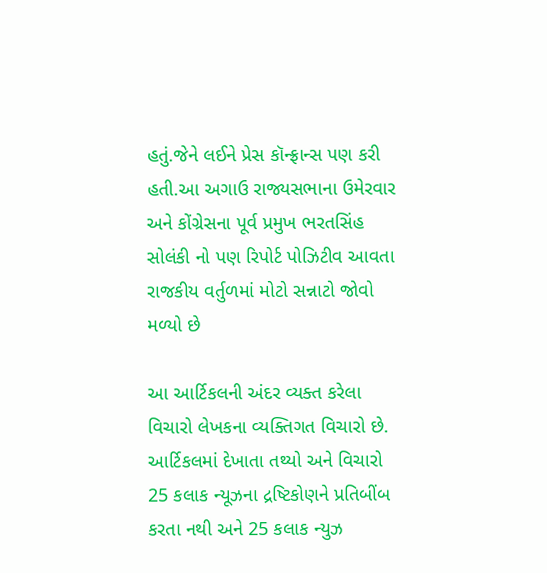હતું.જેને લઈને પ્રેસ કૉન્ફ્રાન્સ પણ કરી હતી.આ અગાઉ રાજ્યસભાના ઉમેરવાર અને કોંગ્રેસના પૂર્વ પ્રમુખ ભરતસિંહ સોલંકી નો પણ રિપોર્ટ પોઝિટીવ આવતા રાજકીય વર્તુળમાં મોટો સન્નાટો જોવો મળ્યો છે

આ આર્ટિકલની અંદર વ્યક્ત કરેલા વિચારો લેખકના વ્યક્તિગત વિચારો છે. આર્ટિકલમાં દેખાતા તથ્યો અને વિચારો 25 કલાક ન્યૂઝના દ્રષ્ટિકોણને પ્રતિબીંબ કરતા નથી અને 25 કલાક ન્યુઝ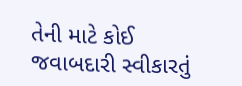તેની માટે કોઈ જવાબદારી સ્વીકારતું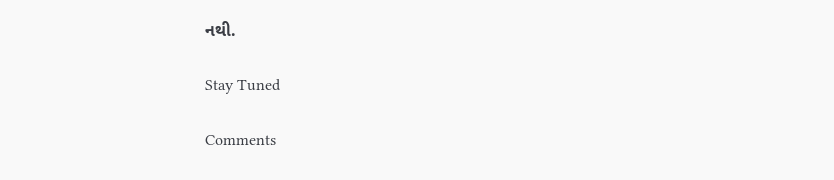નથી.

Stay Tuned

Comments